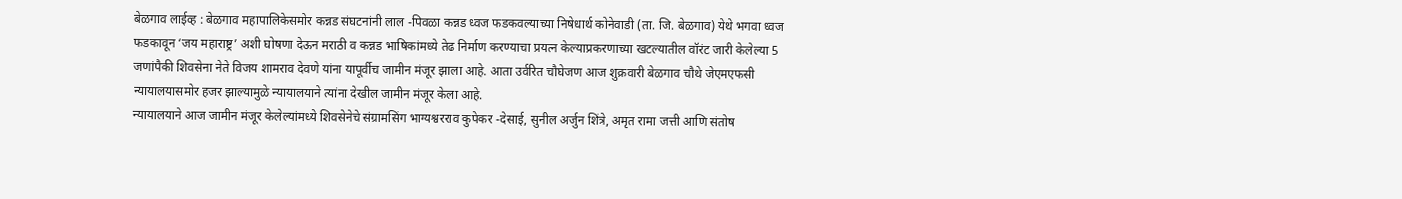बेळगाव लाईव्ह : बेळगाव महापालिकेसमोर कन्नड संघटनांनी लाल -पिवळा कन्नड ध्वज फडकवल्याच्या निषेधार्थ कोनेवाडी (ता. जि. बेळगाव) येथे भगवा ध्वज फडकावून ‘जय महाराष्ट्र’ अशी घोषणा देऊन मराठी व कन्नड भाषिकांमध्ये तेढ निर्माण करण्याचा प्रयत्न केल्याप्रकरणाच्या खटल्यातील वॉरंट जारी केलेल्या 5 जणांपैकी शिवसेना नेते विजय शामराव देवणे यांना यापूर्वीच जामीन मंजूर झाला आहे. आता उर्वरित चौघेजण आज शुक्रवारी बेळगाव चौथे जेएमएफसी न्यायालयासमोर हजर झाल्यामुळे न्यायालयाने त्यांना देखील जामीन मंजूर केला आहे.
न्यायालयाने आज जामीन मंजूर केलेल्यांमध्ये शिवसेनेचे संग्रामसिंग भाग्यश्वरराव कुपेकर -देसाई, सुनील अर्जुन शिंत्रे, अमृत रामा जत्ती आणि संतोष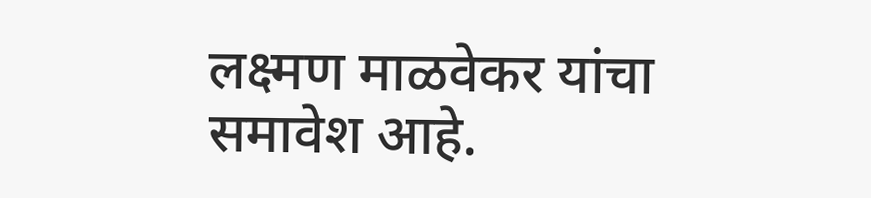लक्ष्मण माळवेकर यांचा समावेश आहे.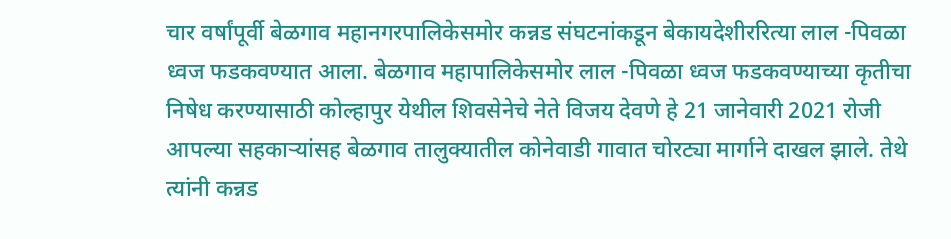चार वर्षांपूर्वी बेळगाव महानगरपालिकेसमोर कन्नड संघटनांकडून बेकायदेशीररित्या लाल -पिवळा ध्वज फडकवण्यात आला. बेळगाव महापालिकेसमोर लाल -पिवळा ध्वज फडकवण्याच्या कृतीचा निषेध करण्यासाठी कोल्हापुर येथील शिवसेनेचे नेते विजय देवणे हे 21 जानेवारी 2021 रोजी आपल्या सहकाऱ्यांसह बेळगाव तालुक्यातील कोनेवाडी गावात चोरट्या मार्गाने दाखल झाले. तेथे त्यांनी कन्नड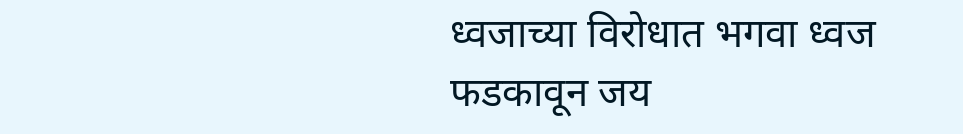ध्वजाच्या विरोधात भगवा ध्वज फडकावून जय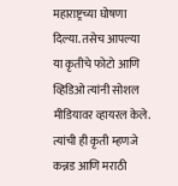महाराष्ट्रच्या घोषणा दिल्या. तसेच आपल्या या कृतीचे फोटो आणि व्हिडिओ त्यांनी सोशल मीडियावर व्हायरल केले. त्यांची ही कृती म्हणजे कन्नड आणि मराठी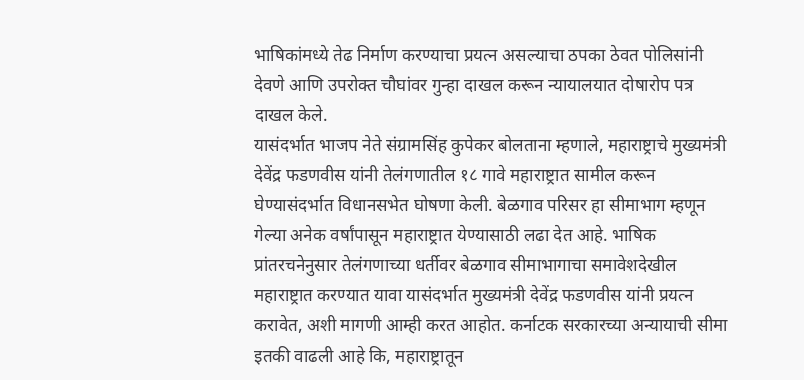भाषिकांमध्ये तेढ निर्माण करण्याचा प्रयत्न असल्याचा ठपका ठेवत पोलिसांनी देवणे आणि उपरोक्त चौघांवर गुन्हा दाखल करून न्यायालयात दोषारोप पत्र दाखल केले.
यासंदर्भात भाजप नेते संग्रामसिंह कुपेकर बोलताना म्हणाले, महाराष्ट्राचे मुख्यमंत्री देवेंद्र फडणवीस यांनी तेलंगणातील १८ गावे महाराष्ट्रात सामील करून घेण्यासंदर्भात विधानसभेत घोषणा केली. बेळगाव परिसर हा सीमाभाग म्हणून गेल्या अनेक वर्षांपासून महाराष्ट्रात येण्यासाठी लढा देत आहे. भाषिक प्रांतरचनेनुसार तेलंगणाच्या धर्तीवर बेळगाव सीमाभागाचा समावेशदेखील महाराष्ट्रात करण्यात यावा यासंदर्भात मुख्यमंत्री देवेंद्र फडणवीस यांनी प्रयत्न करावेत, अशी मागणी आम्ही करत आहोत. कर्नाटक सरकारच्या अन्यायाची सीमा इतकी वाढली आहे कि, महाराष्ट्रातून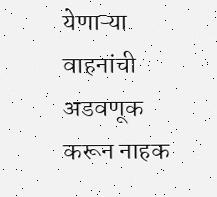येणाऱ्या वाहनांची अडवणूक करून नाहक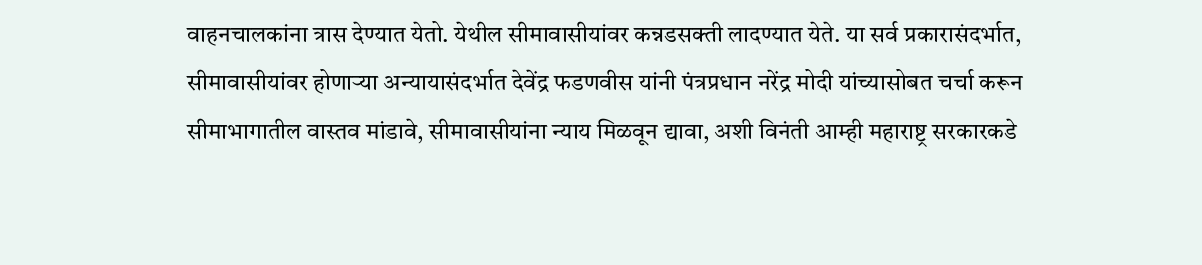वाहनचालकांना त्रास देण्यात येतो. येथील सीमावासीयांवर कन्नडसक्ती लादण्यात येते. या सर्व प्रकारासंदर्भात, सीमावासीयांवर होणाऱ्या अन्यायासंदर्भात देवेंद्र फडणवीस यांनी पंत्रप्रधान नरेंद्र मोदी यांच्यासोबत चर्चा करून सीमाभागातील वास्तव मांडावे, सीमावासीयांना न्याय मिळवून द्यावा, अशी विनंती आम्ही महाराष्ट्र सरकारकडे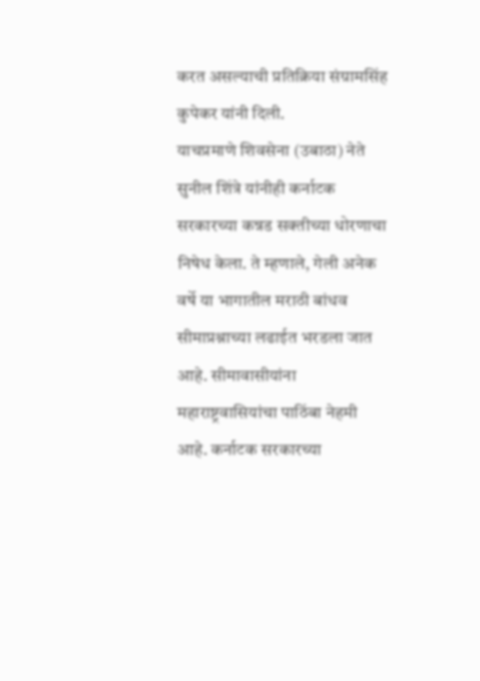करत असल्याची प्रतिक्रिया संग्रामसिंह कुपेकर यांनी दिली.
याचप्रमाणे शिवसेना (उबाठा) नेते सुनील शिंत्रे यांनीही कर्नाटक सरकारच्या कन्नड सक्तीच्या धोरणाचा निषेध केला. ते म्हणाले, गेली अनेक वर्षे या भागातील मराठी बांधव सीमाप्रश्नाच्या लढाईत भरडला जात आहे. सीमावासीयांना महाराष्ट्रवासियांचा पाठिंबा नेहमी आहे. कर्नाटक सरकारच्या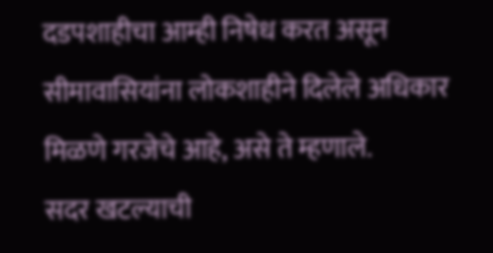दडपशाहीचा आम्ही निषेध करत असून सीमावासियांना लोकशाहीने दिलेले अधिकार मिळणे गरजेचे आहे, असे ते म्हणाले.
सदर खटल्याची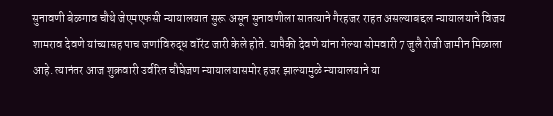सुनावणी बेळगाव चौथे जेएमएफसी न्यायालयात सुरू असून सुनावणीला सातत्याने गैरहजर राहत असल्याबद्दल न्यायालयाने विजय शामराव देवणे यांच्यासह पाच जणांविरुद्ध वॉरंट जारी केले होते. यापैकी देवणे यांना गेल्या सोमवारी 7 जुलै रोजी जामीन मिळाला आहे. त्यानंतर आज शुक्रवारी उर्वरित चौघेजण न्यायालयासमोर हजर झाल्यामुळे न्यायालयाने या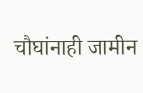चौघांनाही जामीन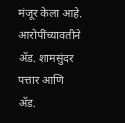मंजूर केला आहे. आरोपींच्यावतीने ॲड. शामसुंदर पत्तार आणि ॲड.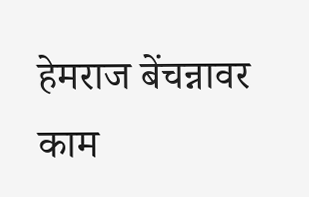हेमराज बेंचन्नावर काम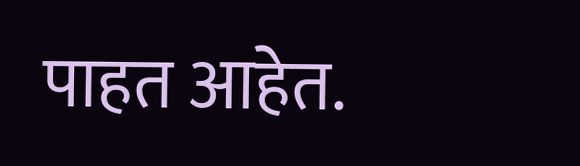पाहत आहेत.